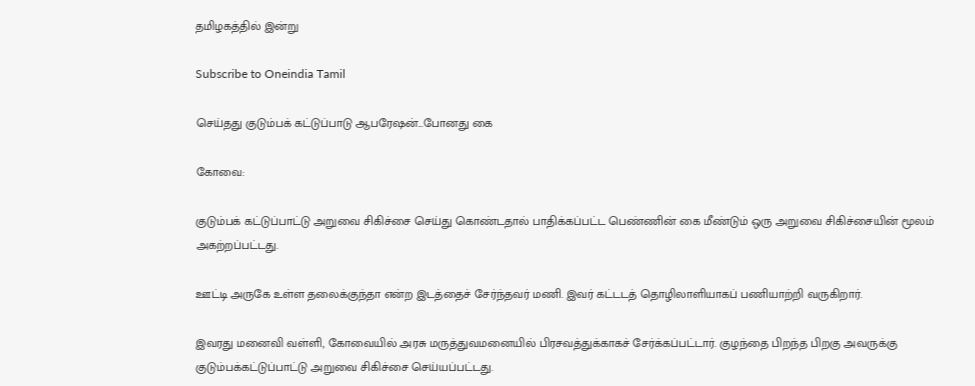தமிழகத்தில் இன்று

Subscribe to Oneindia Tamil

செய்தது குடும்பக் கட்டுப்பாடு ஆபரேஷன்...போனது கை

கோவை:

குடும்பக் கட்டுப்பாட்டு அறுவை சிகிச்சை செய்து கொண்டதால் பாதிக்கப்பட்ட பெண்ணின் கை மீண்டும் ஒரு அறுவை சிகிச்சையின் மூலம் அகற்றப்பட்டது.

ஊட்டி அருகே உள்ள தலைக்குந்தா என்ற இடத்தைச் சேர்ந்தவர் மணி. இவர் கட்டடத் தொழிலாளியாகப் பணியாற்றி வருகிறார்.

இவரது மனைவி வள்ளி, கோவையில் அரசு மருத்துவமனையில் பிரசவத்துக்காகச் சேர்க்கப்பட்டார். குழந்தை பிறந்த பிறகு அவருக்கு குடும்பக்கட்டுப்பாட்டு அறுவை சிகிச்சை செய்யப்பட்டது.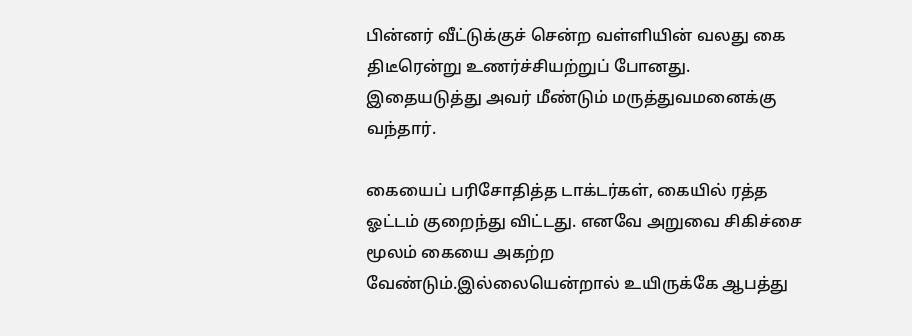பின்னர் வீட்டுக்குச் சென்ற வள்ளியின் வலது கை திடீரென்று உணர்ச்சியற்றுப் போனது. இதையடுத்து அவர் மீண்டும் மருத்துவமனைக்கு வந்தார்.

கையைப் பரிசோதித்த டாக்டர்கள், கையில் ரத்த ஓட்டம் குறைந்து விட்டது. எனவே அறுவை சிகிச்சை மூலம் கையை அகற்ற வேண்டும்.இல்லையென்றால் உயிருக்கே ஆபத்து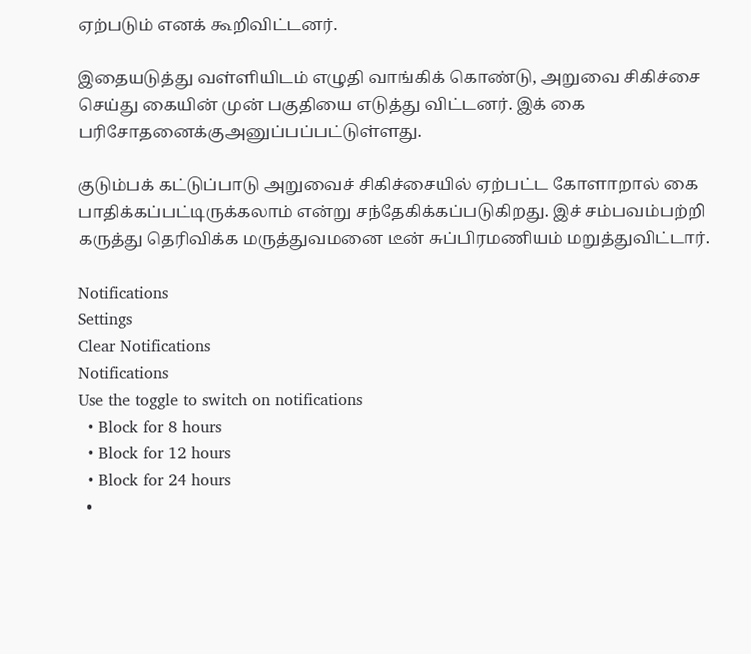ஏற்படும் எனக் கூறிவிட்டனர்.

இதையடுத்து வள்ளியிடம் எழுதி வாங்கிக் கொண்டு, அறுவை சிகிச்சை செய்து கையின் முன் பகுதியை எடுத்து விட்டனர். இக் கை பரிசோதனைக்குஅனுப்பப்பட்டுள்ளது.

குடும்பக் கட்டுப்பாடு அறுவைச் சிகிச்சையில் ஏற்பட்ட கோளாறால் கை பாதிக்கப்பட்டிருக்கலாம் என்று சந்தேகிக்கப்படுகிறது. இச் சம்பவம்பற்றி கருத்து தெரிவிக்க மருத்துவமனை டீன் சுப்பிரமணியம் மறுத்துவிட்டார்.

Notifications
Settings
Clear Notifications
Notifications
Use the toggle to switch on notifications
  • Block for 8 hours
  • Block for 12 hours
  • Block for 24 hours
  •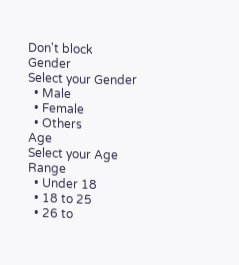Don't block
Gender
Select your Gender
  • Male
  • Female
  • Others
Age
Select your Age Range
  • Under 18
  • 18 to 25
  • 26 to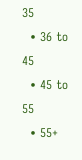35
  • 36 to 45
  • 45 to 55
  • 55+